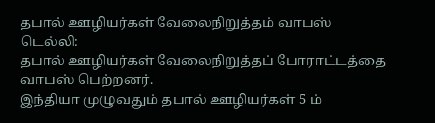தபால் ஊழியர்கள் வேலைநிறுத்தம் வாபஸ்
டெல்லி:
தபால் ஊழியர்கள் வேலைநிறுத்தப் போராட்டத்தை வாபஸ் பெற்றனர்.
இந்தியா முழுவதும் தபால் ஊழியர்கள் 5 ம்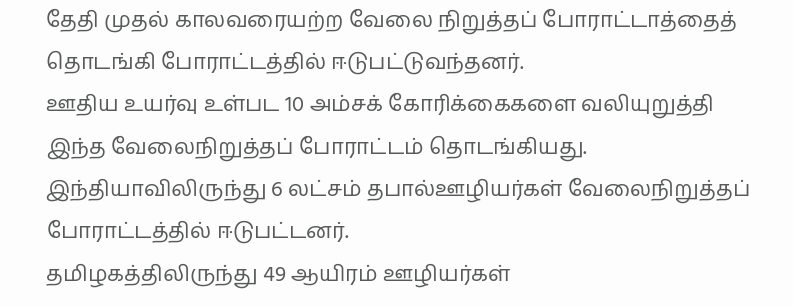தேதி முதல் காலவரையற்ற வேலை நிறுத்தப் போராட்டாத்தைத் தொடங்கி போராட்டத்தில் ஈடுபட்டுவந்தனர்.
ஊதிய உயர்வு உள்பட 10 அம்சக் கோரிக்கைகளை வலியுறுத்தி இந்த வேலைநிறுத்தப் போராட்டம் தொடங்கியது. இந்தியாவிலிருந்து 6 லட்சம் தபால்ஊழியர்கள் வேலைநிறுத்தப் போராட்டத்தில் ஈடுபட்டனர்.
தமிழகத்திலிருந்து 49 ஆயிரம் ஊழியர்கள்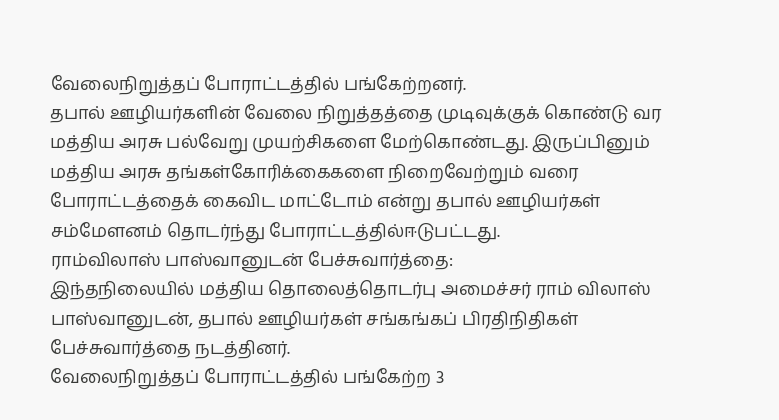வேலைநிறுத்தப் போராட்டத்தில் பங்கேற்றனர்.
தபால் ஊழியர்களின் வேலை நிறுத்தத்தை முடிவுக்குக் கொண்டு வர மத்திய அரசு பல்வேறு முயற்சிகளை மேற்கொண்டது. இருப்பினும் மத்திய அரசு தங்கள்கோரிக்கைகளை நிறைவேற்றும் வரை போராட்டத்தைக் கைவிட மாட்டோம் என்று தபால் ஊழியர்கள் சம்மேளனம் தொடர்ந்து போராட்டத்தில்ஈடுபட்டது.
ராம்விலாஸ் பாஸ்வானுடன் பேச்சுவார்த்தை:
இந்தநிலையில் மத்திய தொலைத்தொடர்பு அமைச்சர் ராம் விலாஸ் பாஸ்வானுடன், தபால் ஊழியர்கள் சங்கங்கப் பிரதிநிதிகள் பேச்சுவார்த்தை நடத்தினர்.
வேலைநிறுத்தப் போராட்டத்தில் பங்கேற்ற 3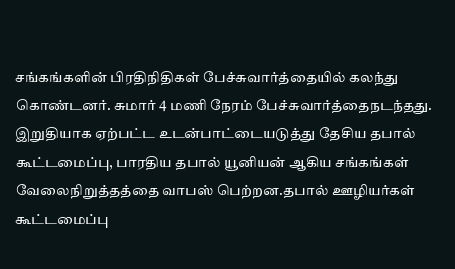சங்கங்களின் பிரதிநிதிகள் பேச்சுவார்த்தையில் கலந்து கொண்டனர். சுமார் 4 மணி நேரம் பேச்சுவார்த்தைநடந்தது.
இறுதியாக ஏற்பட்ட உடன்பாட்டையடுத்து தேசிய தபால் கூட்டமைப்பு, பாரதிய தபால் யூனியன் ஆகிய சங்கங்கள் வேலைநிறுத்தத்தை வாபஸ் பெற்றன.தபால் ஊழியர்கள் கூட்டமைப்பு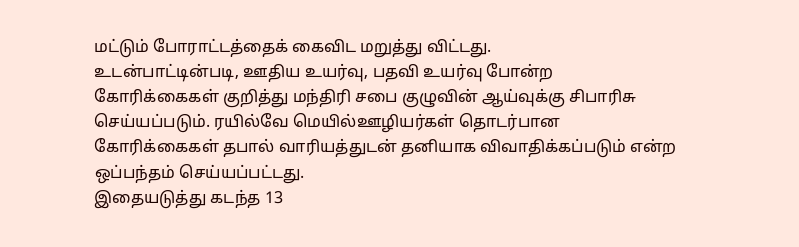மட்டும் போராட்டத்தைக் கைவிட மறுத்து விட்டது.
உடன்பாட்டின்படி, ஊதிய உயர்வு, பதவி உயர்வு போன்ற கோரிக்கைகள் குறித்து மந்திரி சபை குழுவின் ஆய்வுக்கு சிபாரிசு செய்யப்படும். ரயில்வே மெயில்ஊழியர்கள் தொடர்பான கோரிக்கைகள் தபால் வாரியத்துடன் தனியாக விவாதிக்கப்படும் என்ற ஒப்பந்தம் செய்யப்பட்டது.
இதையடுத்து கடந்த 13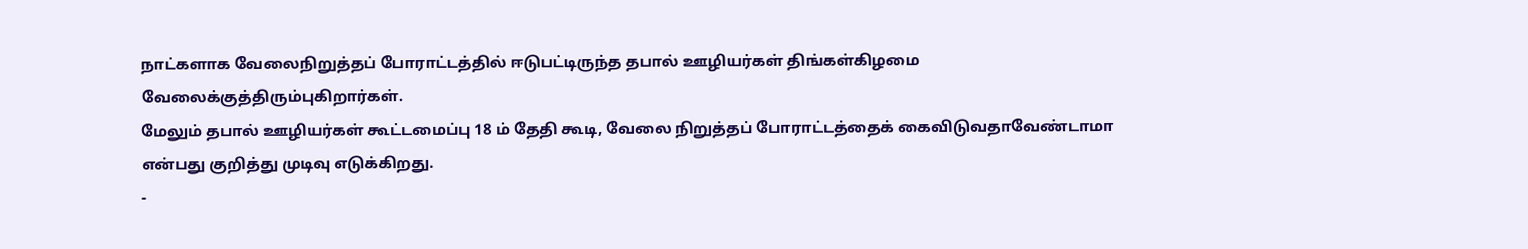நாட்களாக வேலைநிறுத்தப் போராட்டத்தில் ஈடுபட்டிருந்த தபால் ஊழியர்கள் திங்கள்கிழமை வேலைக்குத்திரும்புகிறார்கள்.
மேலும் தபால் ஊழியர்கள் கூட்டமைப்பு 18 ம் தேதி கூடி, வேலை நிறுத்தப் போராட்டத்தைக் கைவிடுவதாவேண்டாமா என்பது குறித்து முடிவு எடுக்கிறது.
-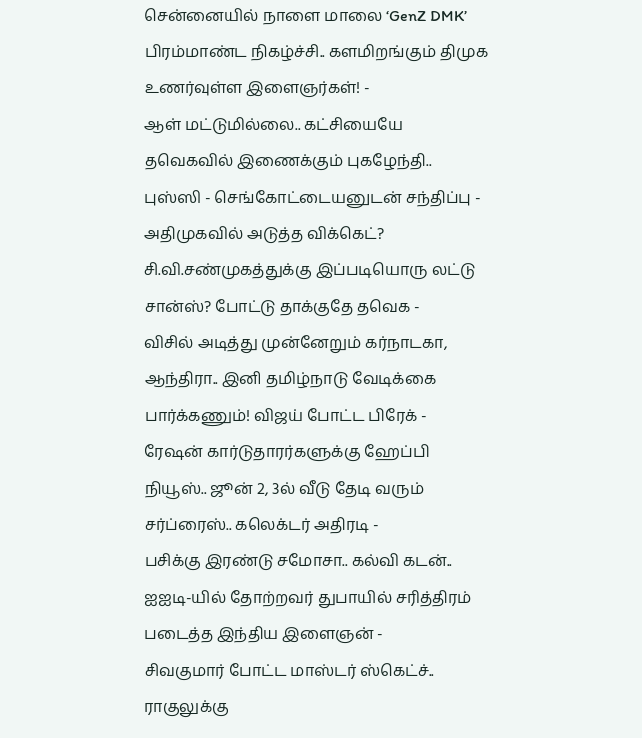சென்னையில் நாளை மாலை ‘GenZ DMK’ பிரம்மாண்ட நிகழ்ச்சி.. களமிறங்கும் திமுக உணர்வுள்ள இளைஞர்கள்! -
ஆள் மட்டுமில்லை.. கட்சியையே தவெகவில் இணைக்கும் புகழேந்தி.. புஸ்ஸி - செங்கோட்டையனுடன் சந்திப்பு -
அதிமுகவில் அடுத்த விக்கெட்? சி.வி.சண்முகத்துக்கு இப்படியொரு லட்டு சான்ஸ்? போட்டு தாக்குதே தவெக -
விசில் அடித்து முன்னேறும் கர்நாடகா, ஆந்திரா.. இனி தமிழ்நாடு வேடிக்கை பார்க்கணும்! விஜய் போட்ட பிரேக் -
ரேஷன் கார்டுதாரர்களுக்கு ஹேப்பி நியூஸ்.. ஜூன் 2, 3ல் வீடு தேடி வரும் சர்ப்ரைஸ்.. கலெக்டர் அதிரடி -
பசிக்கு இரண்டு சமோசா.. கல்வி கடன்.. ஐஐடி-யில் தோற்றவர் துபாயில் சரித்திரம் படைத்த இந்திய இளைஞன் -
சிவகுமார் போட்ட மாஸ்டர் ஸ்கெட்ச்.. ராகுலுக்கு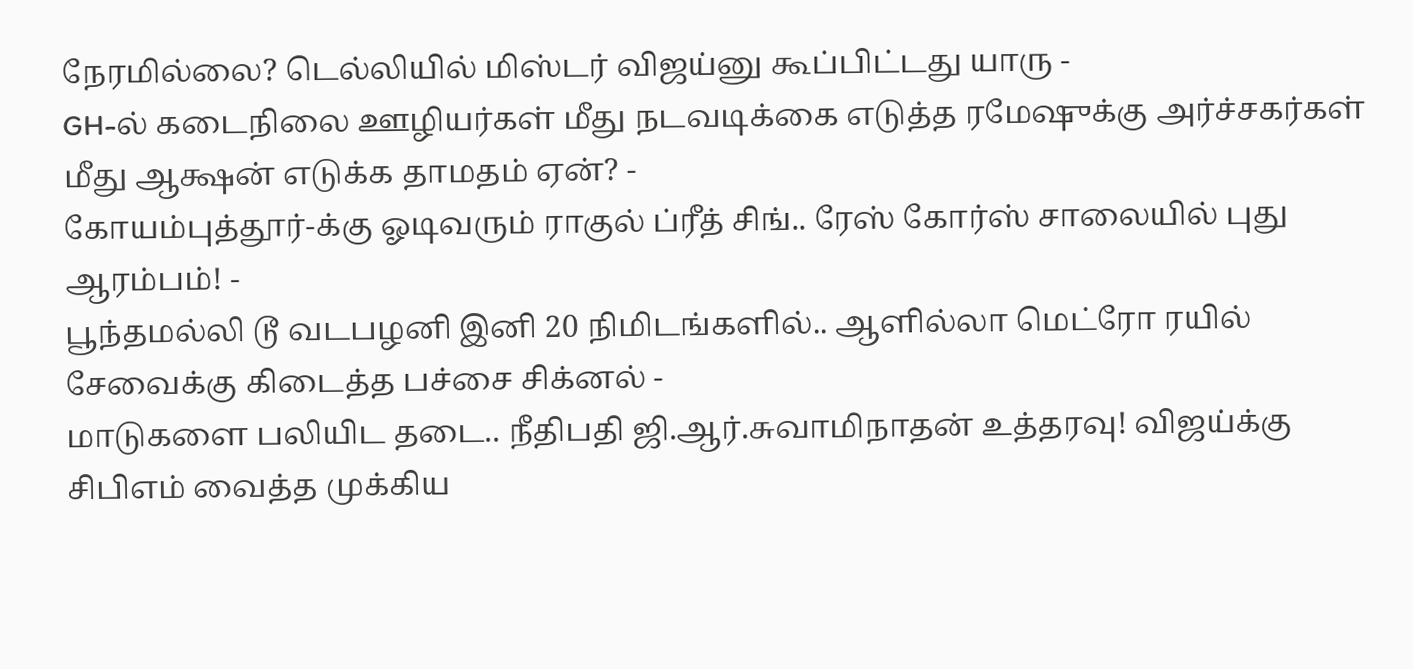நேரமில்லை? டெல்லியில் மிஸ்டர் விஜய்னு கூப்பிட்டது யாரு -
GH-ல் கடைநிலை ஊழியர்கள் மீது நடவடிக்கை எடுத்த ரமேஷுக்கு அர்ச்சகர்கள் மீது ஆக்ஷன் எடுக்க தாமதம் ஏன்? -
கோயம்புத்தூர்-க்கு ஓடிவரும் ராகுல் ப்ரீத் சிங்.. ரேஸ் கோர்ஸ் சாலையில் புது ஆரம்பம்! -
பூந்தமல்லி டூ வடபழனி இனி 20 நிமிடங்களில்.. ஆளில்லா மெட்ரோ ரயில் சேவைக்கு கிடைத்த பச்சை சிக்னல் -
மாடுகளை பலியிட தடை.. நீதிபதி ஜி.ஆர்.சுவாமிநாதன் உத்தரவு! விஜய்க்கு சிபிஎம் வைத்த முக்கிய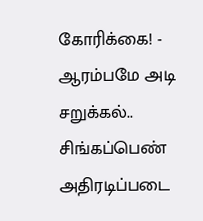கோரிக்கை! -
ஆரம்பமே அடி சறுக்கல்.. சிங்கப்பெண் அதிரடிப்படை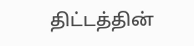திட்டத்தின்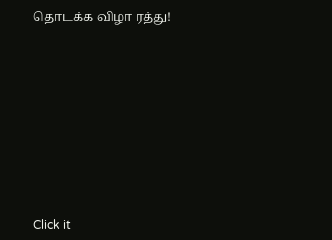தொடக்க விழா ரத்து!












Click it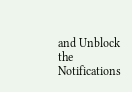and Unblock the Notifications